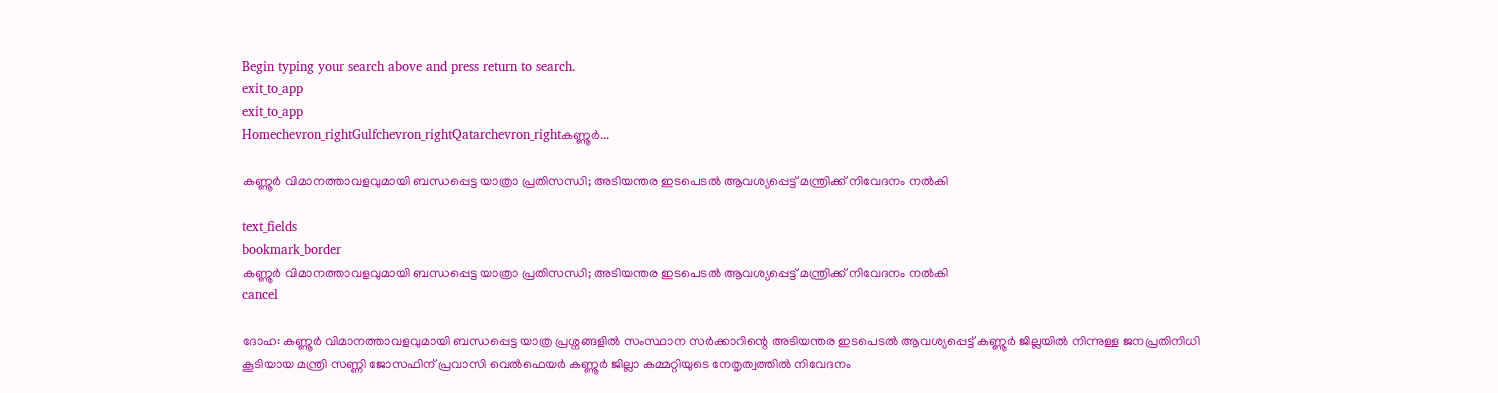Begin typing your search above and press return to search.
exit_to_app
exit_to_app
Homechevron_rightGulfchevron_rightQatarchevron_rightകണ്ണൂർ...

കണ്ണൂർ വിമാനത്താവളവുമായി ബന്ധപ്പെട്ട യാത്രാ പ്രതിസന്ധി; അടിയന്തര ഇടപെടല്‍ ആവശ്യപ്പെട്ട് മന്ത്രിക്ക് നിവേദനം നല്‍കി

text_fields
bookmark_border
കണ്ണൂർ വിമാനത്താവളവുമായി ബന്ധപ്പെട്ട യാത്രാ പ്രതിസന്ധി; അടിയന്തര ഇടപെടല്‍ ആവശ്യപ്പെട്ട് മന്ത്രിക്ക് നിവേദനം നല്‍കി
cancel

ദോഹ: കണ്ണൂർ വിമാനത്താവളവുമായി ബന്ധപ്പെട്ട യാത്ര പ്രശ്നങ്ങളില്‍ സംസ്ഥാന സര്‍ക്കാറിന്റെ അടിയന്തര ഇടപെടല്‍ ആവശ്യപ്പെട്ട് കണ്ണൂര്‍ ജില്ലയില്‍ നിന്നുള്ള ജനപ്രതിനിധി കൂടിയായ മന്ത്രി സണ്ണി ജോസഫിന് പ്രവാസി വെല്‍ഫെയര്‍ കണ്ണൂര്‍ ജില്ലാ കമ്മറ്റിയുടെ നേതൃത്വത്തില്‍ നിവേദനം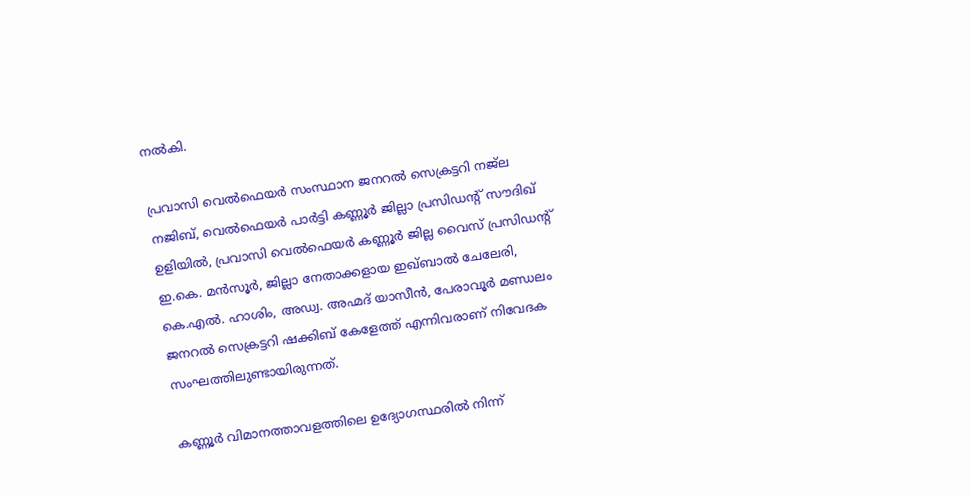നല്‍കി.

പ്രവാസി വെൽഫെയർ സംസ്ഥാന ജനറൽ സെക്രട്ടറി നജ്‌ല നജിബ്, വെൽഫെയർ പാർട്ടി കണ്ണൂര്‍ ജില്ലാ പ്രസിഡന്റ് സൗദിഖ് ഉളിയിൽ, പ്രവാസി വെൽഫെയർ കണ്ണൂർ ജില്ല വൈസ് പ്രസിഡന്റ് ഇ.കെ. മൻസൂർ, ജില്ലാ നേതാക്കളായ ഇഖ്ബാൽ ചേലേരി, കെ.എൽ. ഹാശിം, അഡ്വ. അഹ്മദ് യാസീൻ, പേരാവൂർ മണ്ഡലം ജനറൽ സെക്രട്ടറി ഷക്കിബ് കേളേത്ത് എന്നിവരാണ്‌ നിവേദക സംഘത്തിലുണ്ടായിരുന്നത്.

കണ്ണൂര്‍ വിമാനത്താവളത്തിലെ ഉദ്യോഗസ്ഥരില്‍ നിന്ന്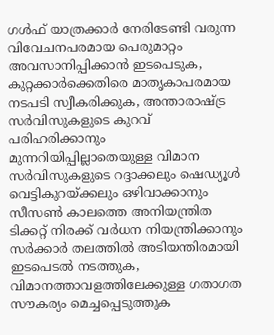ഗള്‍ഫ് യാത്രക്കാര്‍ നേരിടേണ്ടി വരുന്ന വിവേചനപരമായ പെരുമാറ്റം അവസാനിപ്പിക്കാന്‍ ഇടപെടുക, കുറ്റക്കാര്‍ക്കെതിരെ മാതൃകാപരമായ നടപടി സ്വീകരിക്കുക, അന്താരാഷ്ട്ര സർവിസുകളുടെ കുറവ് പരിഹരിക്കാനും മുന്നറിയിപ്പില്ലാതെയുള്ള വിമാന സർവിസുകളുടെ റദ്ദാക്കലും ഷെഡ്യൂള്‍ വെട്ടികുറയ്ക്കലും ഒഴിവാക്കാനും സീസണ്‍ കാലത്തെ അനിയന്ത്രിത ടിക്കറ്റ് നിരക്ക് വര്‍ധന നിയന്ത്രിക്കാനും സര്‍ക്കാര്‍ തലത്തില്‍ അടിയന്തിരമായി ഇടപെടല്‍ നടത്തുക, വിമാനത്താവളത്തിലേക്കുള്ള ഗതാഗത സൗകര്യം മെച്ചപ്പെടുത്തുക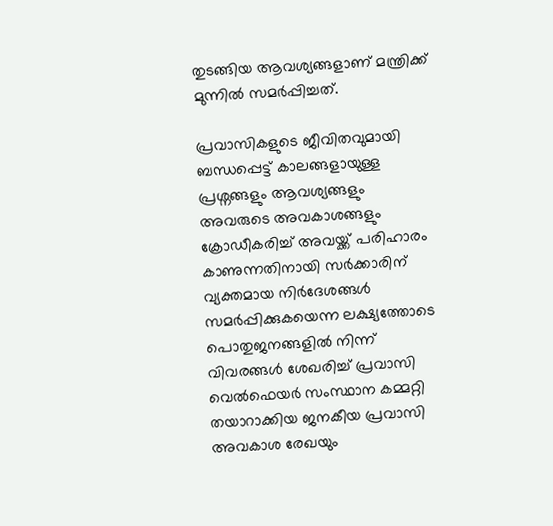തുടങ്ങിയ ആവശ്യങ്ങളാണ്‌ മന്ത്രിക്ക് മുന്നില്‍ സമര്‍പ്പിച്ചത്.

പ്രവാസികളുടെ ജീവിതവുമായി ബന്ധപ്പെട്ട് കാലങ്ങളായുള്ള പ്രശ്നങ്ങളും ആവശ്യങ്ങളും അവരുടെ അവകാശങ്ങളും ക്രോഡീകരിച്ച് അവയ്ക്ക് പരിഹാരം കാണുന്നതിനായി സർക്കാരിന് വ്യക്തമായ നിർദേശങ്ങൾ സമർപ്പിക്കുകയെന്ന ലക്ഷ്യത്തോടെ പൊതുജനങ്ങളില്‍ നിന്ന് വിവരങ്ങള്‍ ശേഖരിച്ച് പ്രവാസി വെല്‍ഫെയര്‍ സംസ്ഥാന കമ്മറ്റി തയാറാക്കിയ ജനകീയ പ്രവാസി അവകാശ രേഖയും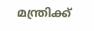മന്ത്രിക്ക്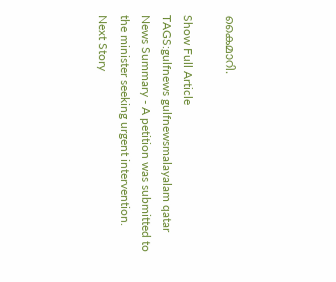കൈമാറി.

Show Full Article
TAGS:gulfnews gulfnewsmalayalam qatar
News Summary - A petition was submitted to the minister seeking urgent intervention.
Next Story